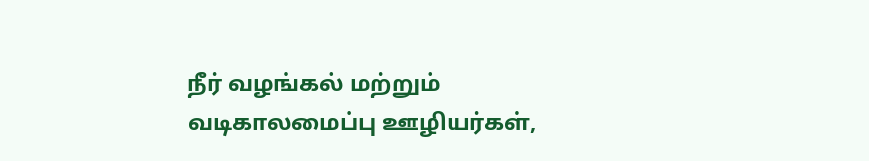நீர் வழங்கல் மற்றும் வடிகாலமைப்பு ஊழியர்கள்,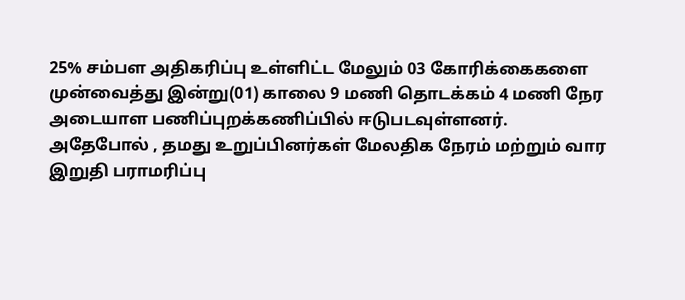25% சம்பள அதிகரிப்பு உள்ளிட்ட மேலும் 03 கோரிக்கைகளை முன்வைத்து இன்று(01) காலை 9 மணி தொடக்கம் 4 மணி நேர அடையாள பணிப்புறக்கணிப்பில் ஈடுபடவுள்ளனர்.
அதேபோல் , தமது உறுப்பினர்கள் மேலதிக நேரம் மற்றும் வார இறுதி பராமரிப்பு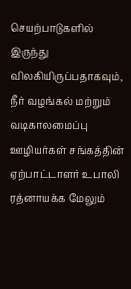செயற்பாடுகளில் இருந்து விலகியிருப்பதாகவும், நீர் வழங்கல் மற்றும் வடிகாலமைப்பு ஊழியர்கள் சங்கத்தின் ஏற்பாட்டாளர் உபாலி ரத்னாயக்க மேலும்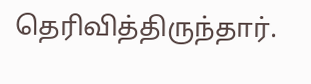தெரிவித்திருந்தார்.